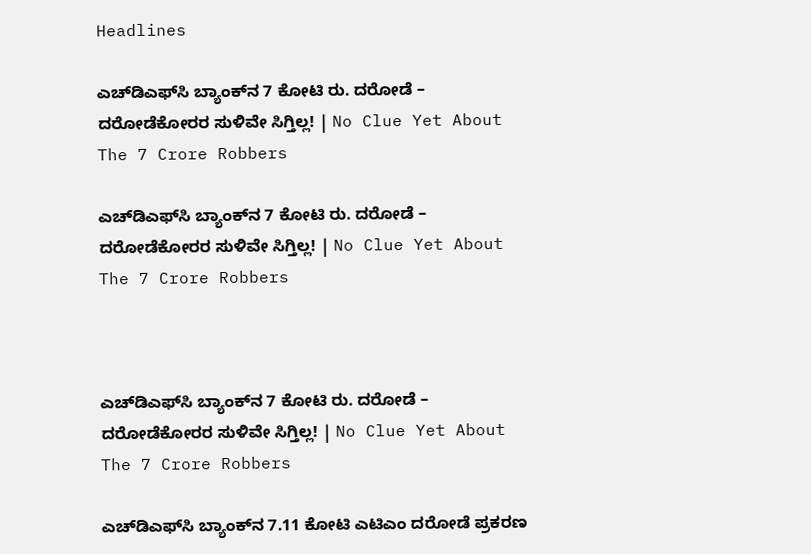Headlines

ಎಚ್‌ಡಿಎಫ್‌ಸಿ ಬ್ಯಾಂಕ್‌ನ 7 ಕೋಟಿ ರು. ದರೋಡೆ – ದರೋಡೆಕೋರರ ಸುಳಿವೇ ಸಿಗ್ತಿಲ್ಲ! | No Clue Yet About The 7 Crore Robbers

ಎಚ್‌ಡಿಎಫ್‌ಸಿ ಬ್ಯಾಂಕ್‌ನ 7 ಕೋಟಿ ರು. ದರೋಡೆ – ದರೋಡೆಕೋರರ ಸುಳಿವೇ ಸಿಗ್ತಿಲ್ಲ! | No Clue Yet About The 7 Crore Robbers



ಎಚ್‌ಡಿಎಫ್‌ಸಿ ಬ್ಯಾಂಕ್‌ನ 7 ಕೋಟಿ ರು. ದರೋಡೆ – ದರೋಡೆಕೋರರ ಸುಳಿವೇ ಸಿಗ್ತಿಲ್ಲ! | No Clue Yet About The 7 Crore Robbers

ಎಚ್‌ಡಿಎಫ್‌ಸಿ ಬ್ಯಾಂಕ್‌ನ 7.11 ಕೋಟಿ ಎಟಿಎಂ ದರೋಡೆ ಪ್ರಕರಣ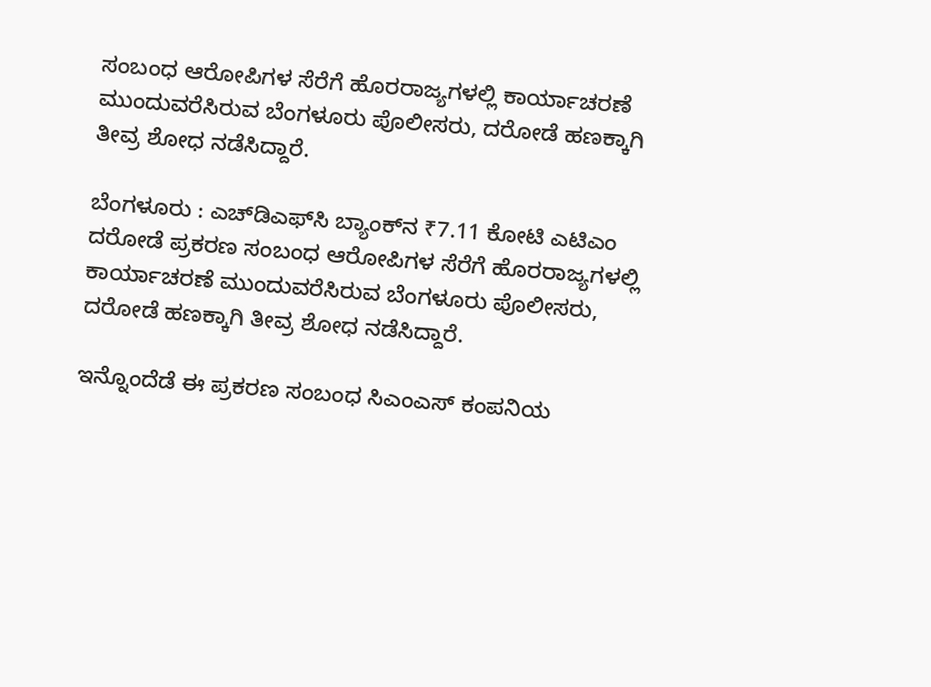ಸಂಬಂಧ ಆರೋಪಿಗಳ ಸೆರೆಗೆ ಹೊರರಾಜ್ಯಗಳಲ್ಲಿ ಕಾರ್ಯಾಚರಣೆ ಮುಂದುವರೆಸಿರುವ ಬೆಂಗಳೂರು ಪೊಲೀಸರು, ದರೋಡೆ ಹಣಕ್ಕಾಗಿ ತೀವ್ರ ಶೋಧ ನಡೆಸಿದ್ದಾರೆ.

ಬೆಂಗಳೂರು : ಎಚ್‌ಡಿಎಫ್‌ಸಿ ಬ್ಯಾಂಕ್‌ನ ₹7.11 ಕೋಟಿ ಎಟಿಎಂ ದರೋಡೆ ಪ್ರಕರಣ ಸಂಬಂಧ ಆರೋಪಿಗಳ ಸೆರೆಗೆ ಹೊರರಾಜ್ಯಗಳಲ್ಲಿ ಕಾರ್ಯಾಚರಣೆ ಮುಂದುವರೆಸಿರುವ ಬೆಂಗಳೂರು ಪೊಲೀಸರು, ದರೋಡೆ ಹಣಕ್ಕಾಗಿ ತೀವ್ರ ಶೋಧ ನಡೆಸಿದ್ದಾರೆ.

ಇನ್ನೊಂದೆಡೆ ಈ ಪ್ರಕರಣ ಸಂಬಂಧ ಸಿಎಂಎಸ್ ಕಂಪನಿಯ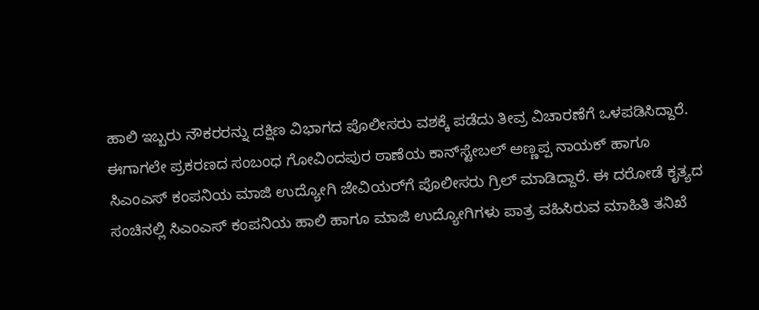ಹಾಲಿ ಇಬ್ಬರು ನೌಕರರನ್ನು ದಕ್ಷಿಣ ವಿಭಾಗದ ಪೊಲೀಸರು ವಶಕ್ಕೆ ಪಡೆದು ತೀವ್ರ ವಿಚಾರಣೆಗೆ ಒಳಪಡಿಸಿದ್ದಾರೆ. ಈಗಾಗಲೇ ಪ್ರಕರಣದ ಸಂಬಂಧ ಗೋವಿಂದಪುರ ಠಾಣೆಯ ಕಾನ್‌ಸ್ಟೇಬಲ್‌ ಅಣ್ಣಪ್ಪ ನಾಯಕ್ ಹಾಗೂ ಸಿಎಂಎಸ್ ಕಂಪನಿಯ ಮಾಜಿ ಉದ್ಯೋಗಿ ಜೇವಿಯರ್‌ಗೆ ಪೊಲೀಸರು ಗ್ರಿಲ್ ಮಾಡಿದ್ದಾರೆ. ಈ ದರೋಡೆ ಕೃತ್ಯದ ಸಂಚಿನಲ್ಲಿ ಸಿಎಂಎಸ್‌ ಕಂಪನಿಯ ಹಾಲಿ ಹಾಗೂ ಮಾಜಿ ಉದ್ಯೋಗಿಗಳು ಪಾತ್ರ ವಹಿಸಿರುವ ಮಾಹಿತಿ ತನಿಖೆ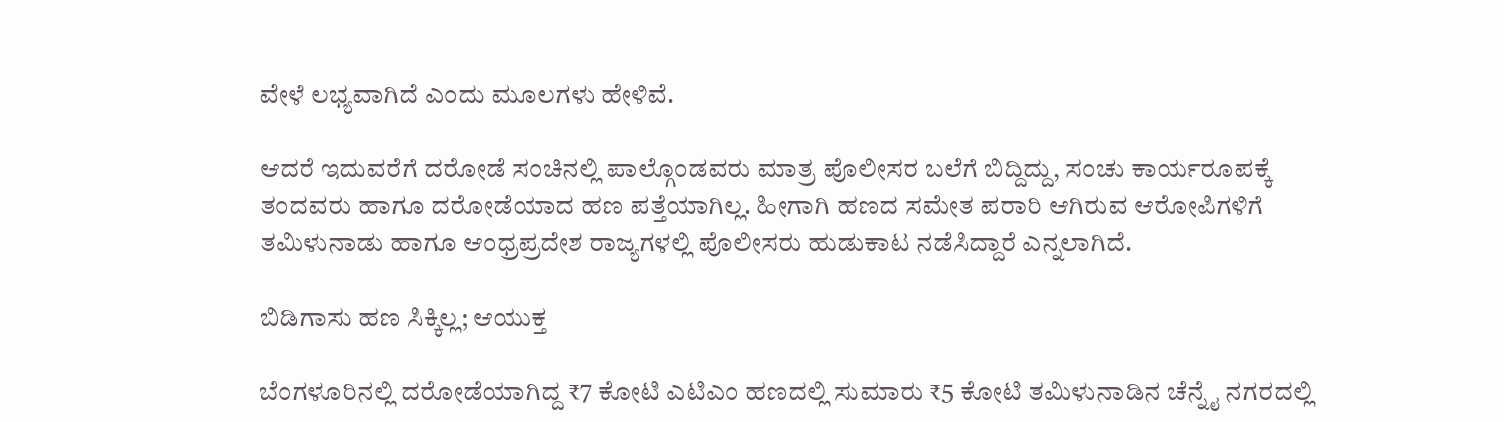ವೇಳೆ ಲಭ್ಯವಾಗಿದೆ ಎಂದು ಮೂಲಗಳು ಹೇಳಿವೆ.

ಆದರೆ ಇದುವರೆಗೆ ದರೋಡೆ ಸಂಚಿನಲ್ಲಿ ಪಾಲ್ಗೊಂಡವರು ಮಾತ್ರ ಪೊಲೀಸರ ಬಲೆಗೆ ಬಿದ್ದಿದ್ದು, ಸಂಚು ಕಾರ್ಯರೂಪಕ್ಕೆ ತಂದವರು ಹಾಗೂ ದರೋಡೆಯಾದ ಹಣ ಪತ್ತೆಯಾಗಿಲ್ಲ. ಹೀಗಾಗಿ ಹಣದ ಸಮೇತ ಪರಾರಿ ಆಗಿರುವ ಆರೋಪಿಗಳಿಗೆ ತಮಿಳುನಾಡು ಹಾಗೂ ಆಂಧ್ರಪ್ರದೇಶ ರಾಜ್ಯಗಳಲ್ಲಿ ಪೊಲೀಸರು ಹುಡುಕಾಟ ನಡೆಸಿದ್ದಾರೆ ಎನ್ನಲಾಗಿದೆ.

ಬಿಡಿಗಾಸು ಹಣ ಸಿಕ್ಕಿಲ್ಲ; ಆಯುಕ್ತ

ಬೆಂಗಳೂರಿನಲ್ಲಿ ದರೋಡೆಯಾಗಿದ್ದ ₹7 ಕೋಟಿ ಎಟಿಎಂ ಹಣದಲ್ಲಿ ಸುಮಾರು ₹5 ಕೋಟಿ ತಮಿಳುನಾಡಿನ ಚೆನ್ನೈ ನಗರದಲ್ಲಿ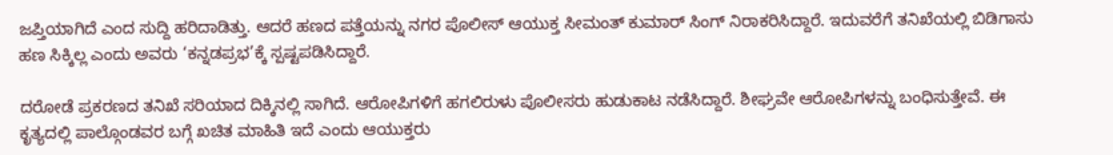ಜಪ್ತಿಯಾಗಿದೆ ಎಂದ ಸುದ್ದಿ ಹರಿದಾಡಿತ್ತು. ಆದರೆ ಹಣದ ಪತ್ತೆಯನ್ನು ನಗರ ಪೊಲೀಸ್ ಆಯುಕ್ತ ಸೀಮಂತ್ ಕುಮಾರ್ ಸಿಂಗ್ ನಿರಾಕರಿಸಿದ್ದಾರೆ. ಇದುವರೆಗೆ ತನಿಖೆಯಲ್ಲಿ ಬಿಡಿಗಾಸು ಹಣ ಸಿಕ್ಕಿಲ್ಲ ಎಂದು ಅವರು ‘ಕನ್ನಡಪ್ರಭ’ಕ್ಕೆ ಸ್ಪಷ್ಟಪಡಿಸಿದ್ದಾರೆ.

ದರೋಡೆ ಪ್ರಕರಣದ ತನಿಖೆ ಸರಿಯಾದ ದಿಕ್ಕಿನಲ್ಲಿ ಸಾಗಿದೆ. ಆರೋಪಿಗಳಿಗೆ ಹಗಲಿರುಳು ಪೊಲೀಸರು ಹುಡುಕಾಟ ನಡೆಸಿದ್ದಾರೆ. ಶೀಘ್ರವೇ ಆರೋಪಿಗಳನ್ನು ಬಂಧಿಸುತ್ತೇವೆ. ಈ ಕೃತ್ಯದಲ್ಲಿ ಪಾಲ್ಗೊಂಡವರ ಬಗ್ಗೆ ಖಚಿತ ಮಾಹಿತಿ ಇದೆ ಎಂದು ಆಯುಕ್ತರು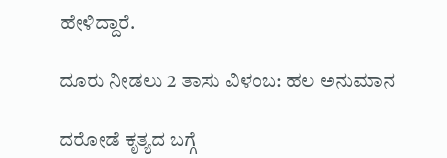ಹೇಳಿದ್ದಾರೆ.

ದೂರು ನೀಡಲು 2 ತಾಸು ವಿಳಂಬ: ಹಲ ಅನುಮಾನ

ದರೋಡೆ ಕೃತ್ಯದ ಬಗ್ಗೆ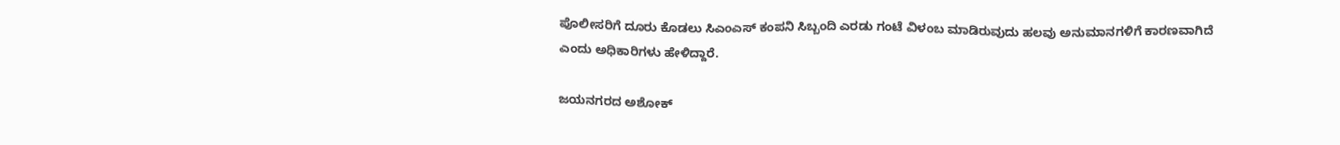ಪೊಲೀಸರಿಗೆ ದೂರು ಕೊಡಲು ಸಿಎಂಎಸ್ ಕಂಪನಿ ಸಿಬ್ಬಂದಿ ಎರಡು ಗಂಟೆ ವಿಳಂಬ ಮಾಡಿರುವುದು ಹಲವು ಅನುಮಾನಗಳಿಗೆ ಕಾರಣವಾಗಿದೆ ಎಂದು ಅಧಿಕಾರಿಗಳು ಹೇಳಿದ್ದಾರೆ.

ಜಯನಗರದ ಅಶೋಕ್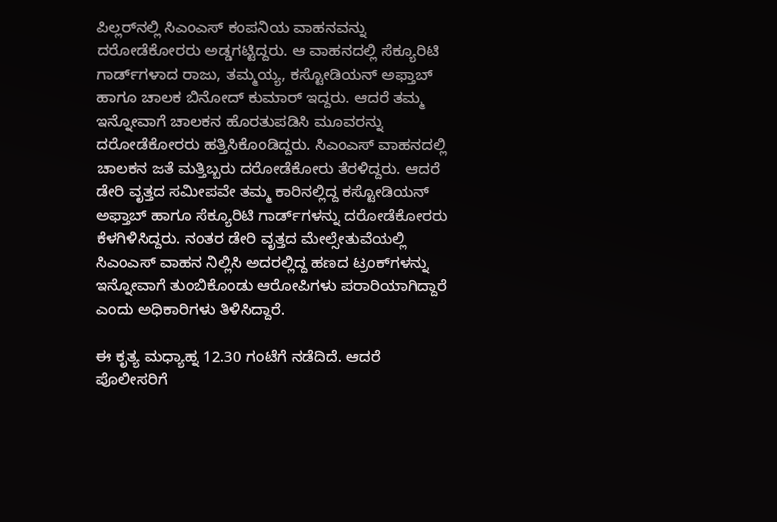ಪಿಲ್ಲರ್‌ನಲ್ಲಿ ಸಿಎಂಎಸ್ ಕಂಪನಿಯ ವಾಹನವನ್ನು ದರೋಡೆಕೋರರು ಅಡ್ಡಗಟ್ಟಿದ್ದರು. ಆ ವಾಹನದಲ್ಲಿ ಸೆಕ್ಯೂರಿಟಿ ಗಾರ್ಡ್‌ಗಳಾದ ರಾಜು, ತಮ್ಮಯ್ಯ, ಕಸ್ಟೋಡಿಯನ್ ಅಫ್ತಾಬ್‌ ಹಾಗೂ ಚಾಲಕ ಬಿನೋದ್ ಕುಮಾರ್‌ ಇದ್ದರು. ಆದರೆ ತಮ್ಮ ಇನ್ನೋವಾಗೆ ಚಾಲಕನ ಹೊರತುಪಡಿಸಿ ಮೂವರನ್ನು ದರೋಡೆಕೋರರು ಹತ್ತಿಸಿಕೊಂಡಿದ್ದರು. ಸಿಎಂಎಸ್ ವಾಹನದಲ್ಲಿ ಚಾಲಕನ ಜತೆ ಮತ್ತಿಬ್ಬರು ದರೋಡೆಕೋರು ತೆರಳಿದ್ದರು. ಆದರೆ ಡೇರಿ ವೃತ್ತದ ಸಮೀಪವೇ ತಮ್ಮ ಕಾರಿನಲ್ಲಿದ್ದ ಕಸ್ಟೋಡಿಯನ್‌ ಅಫ್ತಾಬ್‌ ಹಾಗೂ ಸೆಕ್ಯೂರಿಟಿ ಗಾರ್ಡ್‌ಗಳನ್ನು ದರೋಡೆಕೋರರು ಕೆಳಗಿಳಿಸಿದ್ದರು. ನಂತರ ಡೇರಿ ವೃತ್ತದ ಮೇಲ್ಸೇತುವೆಯಲ್ಲಿ ಸಿಎಂಎಸ್‌ ವಾಹನ ನಿಲ್ಲಿಸಿ ಅದರಲ್ಲಿದ್ದ ಹಣದ ಟ್ರಂಕ್‌ಗಳನ್ನು ಇನ್ನೋವಾಗೆ ತುಂಬಿಕೊಂಡು ಆರೋಪಿಗಳು ಪರಾರಿಯಾಗಿದ್ದಾರೆ ಎಂದು ಅಧಿಕಾರಿಗಳು ತಿಳಿಸಿದ್ದಾರೆ.

ಈ ಕೃತ್ಯ ಮಧ್ಯಾಹ್ನ 12.30 ಗಂಟೆಗೆ ನಡೆದಿದೆ. ಆದರೆ ಪೊಲೀಸರಿಗೆ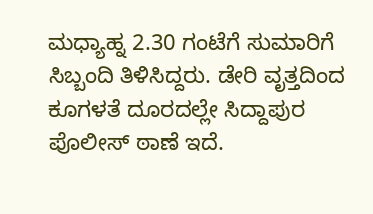ಮಧ್ಯಾಹ್ನ 2.30 ಗಂಟೆಗೆ ಸುಮಾರಿಗೆ ಸಿಬ್ಬಂದಿ ತಿಳಿಸಿದ್ದರು. ಡೇರಿ ವೃತ್ತದಿಂದ ಕೂಗಳತೆ ದೂರದಲ್ಲೇ ಸಿದ್ದಾಪುರ ಪೊಲೀಸ್ ಠಾಣೆ ಇದೆ.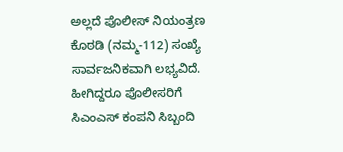ಅಲ್ಲದೆ ಪೊಲೀಸ್ ನಿಯಂತ್ರಣ ಕೊಠಡಿ (ನಮ್ಮ-112) ಸಂಖ್ಯೆ ಸಾರ್ವಜನಿಕವಾಗಿ ಲಭ್ಯವಿದೆ. ಹೀಗಿದ್ದರೂ ಪೊಲೀಸರಿಗೆ ಸಿಎಂಎಸ್ ಕಂಪನಿ ಸಿಬ್ಬಂದಿ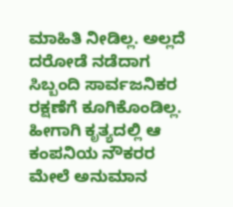ಮಾಹಿತಿ ನೀಡಿಲ್ಲ. ಅಲ್ಲದೆ ದರೋಡೆ ನಡೆದಾಗ ಸಿಬ್ಬಂದಿ ಸಾರ್ವಜನಿಕರ ರಕ್ಷಣೆಗೆ ಕೂಗಿಕೊಂಡಿಲ್ಲ. ಹೀಗಾಗಿ ಕೃತ್ಯದಲ್ಲಿ ಆ ಕಂಪನಿಯ ನೌಕರರ ಮೇಲೆ ಅನುಮಾನ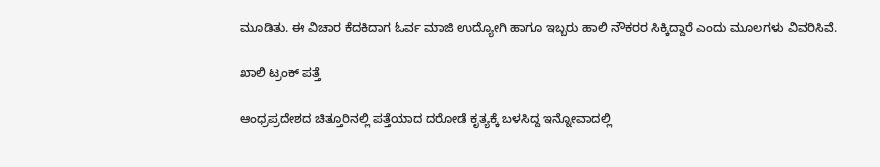ಮೂಡಿತು. ಈ ವಿಚಾರ ಕೆದಕಿದಾಗ ಓರ್ವ ಮಾಜಿ ಉದ್ಯೋಗಿ ಹಾಗೂ ಇಬ್ಬರು ಹಾಲಿ ನೌಕರರ ಸಿಕ್ಕಿದ್ದಾರೆ ಎಂದು ಮೂಲಗಳು ವಿವರಿಸಿವೆ.

ಖಾಲಿ ಟ್ರಂಕ್‌ ಪತ್ತೆ

ಆಂಧ್ರಪ್ರದೇಶದ ಚಿತ್ತೂರಿನಲ್ಲಿ ಪತ್ತೆಯಾದ ದರೋಡೆ ಕೃತ್ಯಕ್ಕೆ ಬಳಸಿದ್ದ ಇನ್ನೋವಾದಲ್ಲಿ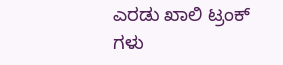ಎರಡು ಖಾಲಿ ಟ್ರಂಕ್ ಗಳು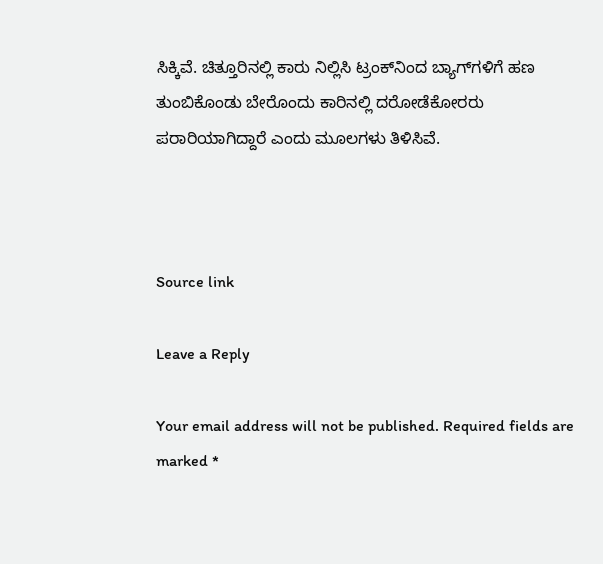ಸಿಕ್ಕಿವೆ. ಚಿತ್ತೂರಿನಲ್ಲಿ ಕಾರು ನಿಲ್ಲಿಸಿ ಟ್ರಂಕ್‌ನಿಂದ ಬ್ಯಾಗ್‌ಗಳಿಗೆ ಹಣ ತುಂಬಿಕೊಂಡು ಬೇರೊಂದು ಕಾರಿನಲ್ಲಿ ದರೋಡೆಕೋರರು ಪರಾರಿಯಾಗಿದ್ದಾರೆ ಎಂದು ಮೂಲಗಳು ತಿಳಿಸಿವೆ.



Source link

Leave a Reply

Your email address will not be published. Required fields are marked *